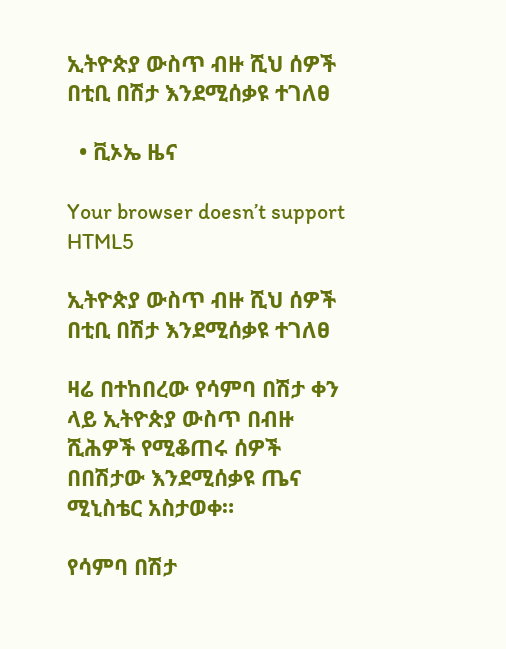ኢትዮጵያ ውስጥ ብዙ ሺህ ሰዎች በቲቢ በሽታ እንደሚሰቃዩ ተገለፀ

  • ቪኦኤ ዜና

Your browser doesn’t support HTML5

ኢትዮጵያ ውስጥ ብዙ ሺህ ሰዎች በቲቢ በሽታ እንደሚሰቃዩ ተገለፀ

ዛሬ በተከበረው የሳምባ በሽታ ቀን ላይ ኢትዮጵያ ውስጥ በብዙ ሺሕዎች የሚቆጠሩ ሰዎች በበሽታው እንደሚሰቃዩ ጤና ሚኒስቴር አስታወቀ።

የሳምባ በሽታ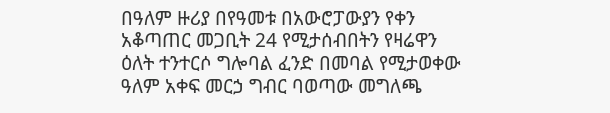በዓለም ዙሪያ በየዓመቱ በአውሮፓውያን የቀን አቆጣጠር መጋቢት 24 የሚታሰብበትን የዛሬዋን ዕለት ተንተርሶ ግሎባል ፈንድ በመባል የሚታወቀው ዓለም አቀፍ መርኃ ግብር ባወጣው መግለጫ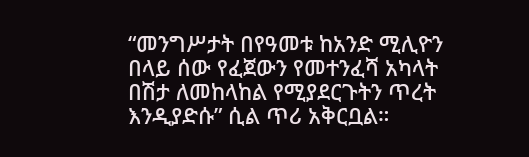“መንግሥታት በየዓመቱ ከአንድ ሚሊዮን በላይ ሰው የፈጀውን የመተንፈሻ አካላት በሽታ ለመከላከል የሚያደርጉትን ጥረት እንዲያድሱ” ሲል ጥሪ አቅርቧል።